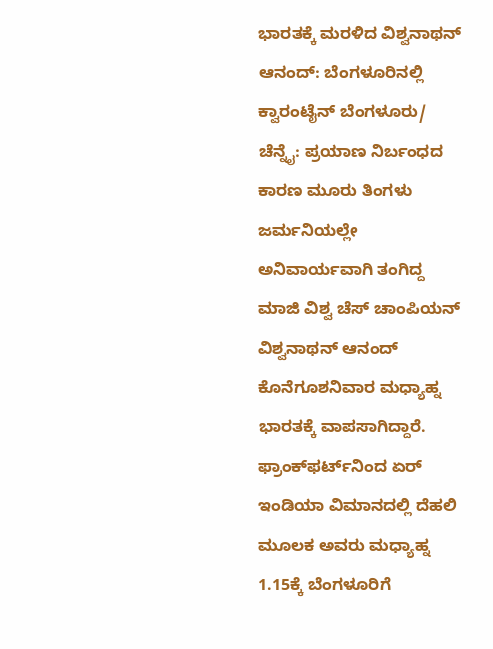ಭಾರತಕ್ಕೆ ಮರಳಿದ ವಿಶ್ವನಾಥನ್‌ ಆನಂದ್: ಬೆಂಗಳೂರಿನಲ್ಲಿ ಕ್ವಾರಂಟೈನ್‌ ಬೆಂಗಳೂರು/ ಚೆನ್ನೈ: ಪ್ರಯಾಣ ನಿರ್ಬಂಧದ ಕಾರಣ ಮೂರು ತಿಂಗಳು ಜರ್ಮನಿಯಲ್ಲೇ ಅನಿವಾರ್ಯವಾಗಿ ತಂಗಿದ್ದ ಮಾಜಿ ವಿಶ್ವ ಚೆಸ್‌ ಚಾಂಪಿಯನ್‌ ವಿಶ್ವನಾಥನ್‌ ಆನಂದ್ ಕೊನೆಗೂಶನಿವಾರ ಮಧ್ಯಾಹ್ನ ಭಾರತಕ್ಕೆ ವಾಪಸಾಗಿದ್ದಾರೆ. ಫ್ರಾಂಕ್‌ಫರ್ಟ್‌ನಿಂದ ಏರ್‌ ಇಂಡಿಯಾ ವಿಮಾನದಲ್ಲಿ ದೆಹಲಿ ಮೂಲಕ ಅವರು ಮಧ್ಯಾಹ್ನ 1.15ಕ್ಕೆ ಬೆಂಗಳೂರಿಗೆ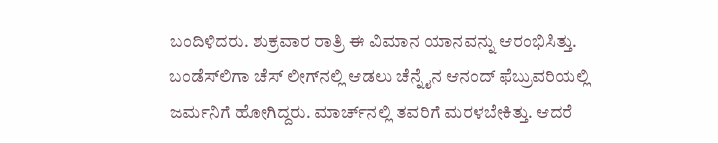ಬಂದಿಳಿದರು. ಶುಕ್ರವಾರ ರಾತ್ರಿ ಈ ವಿಮಾನ ಯಾನವನ್ನು ಆರಂಭಿಸಿತ್ತು. ಬಂಡೆಸ್‌ಲಿಗಾ ಚೆಸ್‌ ಲೀಗ್‌ನಲ್ಲಿ ಆಡಲು ಚೆನ್ನೈನ ಆನಂದ್‌ ಫೆಬ್ರುವರಿಯಲ್ಲಿ ಜರ್ಮನಿಗೆ ಹೋಗಿದ್ದರು. ಮಾರ್ಚ್‌ನಲ್ಲಿ ತವರಿಗೆ ಮರಳಬೇಕಿತ್ತು. ಆದರೆ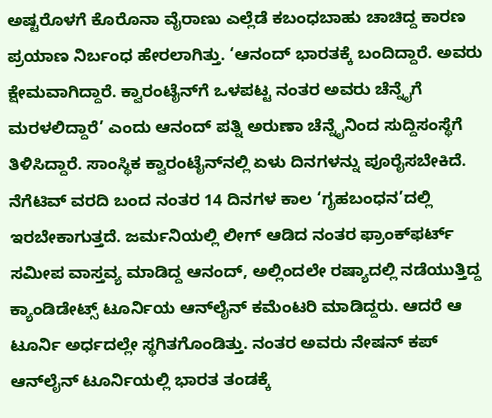ಅಷ್ಟರೊಳಗೆ ಕೊರೊನಾ ವೈರಾಣು ಎಲ್ಲೆಡೆ ಕಬಂಧಬಾಹು ಚಾಚಿದ್ದ ಕಾರಣ ಪ್ರಯಾಣ ನಿರ್ಬಂಧ ಹೇರಲಾಗಿತ್ತು. ‘ಆನಂದ್‌ ಭಾರತಕ್ಕೆ ಬಂದಿದ್ದಾರೆ. ಅವರು ಕ್ಷೇಮವಾಗಿದ್ದಾರೆ. ಕ್ವಾರಂಟೈನ್‌ಗೆ ಒಳಪಟ್ಟ ನಂತರ ಅವರು ಚೆನ್ನೈಗೆ ಮರಳಲಿದ್ದಾರೆ’ ಎಂದು ಆನಂದ್‌ ಪತ್ನಿ ಅರುಣಾ ಚೆನ್ನೈನಿಂದ ಸುದ್ದಿಸಂಸ್ಥೆಗೆ ತಿಳಿಸಿದ್ದಾರೆ. ಸಾಂಸ್ಥಿಕ ಕ್ವಾರಂಟೈನ್‌ನಲ್ಲಿ ಏಳು ದಿನಗಳನ್ನು ಪೂರೈಸಬೇಕಿದೆ. ನೆಗೆಟಿವ್‌ ವರದಿ ಬಂದ ನಂತರ 14 ದಿನಗಳ ಕಾಲ ‘ಗೃಹಬಂಧನ’ದಲ್ಲಿ ಇರಬೇಕಾಗುತ್ತದೆ. ಜರ್ಮನಿಯಲ್ಲಿ ಲೀಗ್‌ ಆಡಿದ ನಂತರ ಫ್ರಾಂಕ್‌ಫರ್ಟ್‌ ಸಮೀಪ ವಾಸ್ತವ್ಯ ಮಾಡಿದ್ದ ಆನಂದ್‌, ಅಲ್ಲಿಂದಲೇ ರಷ್ಯಾದಲ್ಲಿ ನಡೆಯುತ್ತಿದ್ದ ಕ್ಯಾಂಡಿಡೇಟ್ಸ್‌ ಟೂರ್ನಿಯ ಆನ್‌ಲೈನ್‌ ಕಮೆಂಟರಿ ಮಾಡಿದ್ದರು. ಆದರೆ ಆ ಟೂರ್ನಿ ಅರ್ಧದಲ್ಲೇ ಸ್ಥಗಿತಗೊಂಡಿತ್ತು. ನಂತರ ಅವರು ನೇಷನ್‌ ಕಪ್‌ ಆನ್‌ಲೈನ್‌ ಟೂರ್ನಿಯಲ್ಲಿ ಭಾರತ ತಂಡಕ್ಕೆ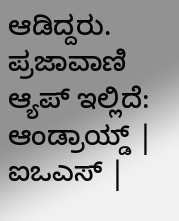ಆಡಿದ್ದರು. ಪ್ರಜಾವಾಣಿ ಆ್ಯಪ್ ಇಲ್ಲಿದೆ: ಆಂಡ್ರಾಯ್ಡ್ | ಐಒಎಸ್ |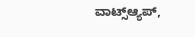ವಾಟ್ಸ್ಆ್ಯಪ್,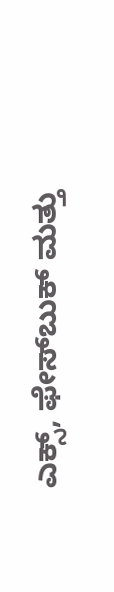ಎಕ್ಸ್, ಫೇಸ್‌ಬುಕ್ ಮತ್ತು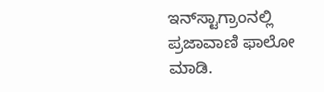ಇನ್‌ಸ್ಟಾಗ್ರಾಂನಲ್ಲಿ ಪ್ರಜಾವಾಣಿ ಫಾಲೋ ಮಾಡಿ.